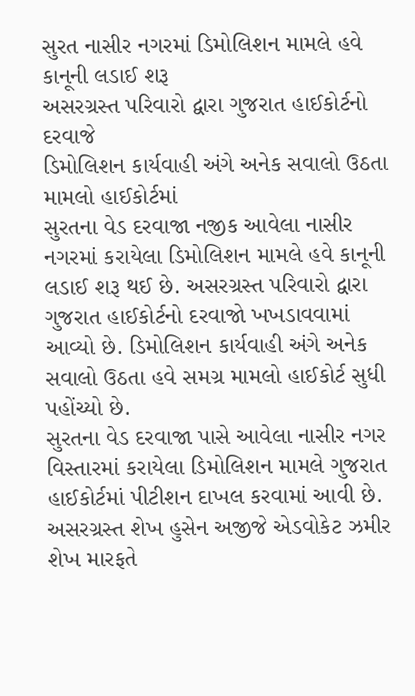સુરત નાસીર નગરમાં ડિમોલિશન મામલે હવે કાનૂની લડાઈ શરૂ
અસરગ્રસ્ત પરિવારો દ્વારા ગુજરાત હાઈકોર્ટનો દરવાજે
ડિમોલિશન કાર્યવાહી અંગે અનેક સવાલો ઉઠતા મામલો હાઈકોર્ટમાં
સુરતના વેડ દરવાજા નજીક આવેલા નાસીર નગરમાં કરાયેલા ડિમોલિશન મામલે હવે કાનૂની લડાઈ શરૂ થઈ છે. અસરગ્રસ્ત પરિવારો દ્વારા ગુજરાત હાઈકોર્ટનો દરવાજો ખખડાવવામાં આવ્યો છે. ડિમોલિશન કાર્યવાહી અંગે અનેક સવાલો ઉઠતા હવે સમગ્ર મામલો હાઈકોર્ટ સુધી પહોંચ્યો છે.
સુરતના વેડ દરવાજા પાસે આવેલા નાસીર નગર વિસ્તારમાં કરાયેલા ડિમોલિશન મામલે ગુજરાત હાઈકોર્ટમાં પીટીશન દાખલ કરવામાં આવી છે. અસરગ્રસ્ત શેખ હુસેન અજીજે એડવોકેટ ઝમીર શેખ મારફતે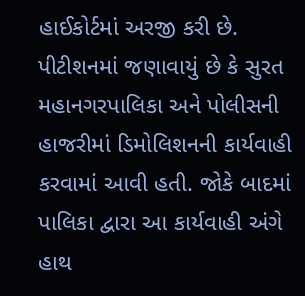હાઈકોર્ટમાં અરજી કરી છે. પીટીશનમાં જણાવાયું છે કે સુરત મહાનગરપાલિકા અને પોલીસની હાજરીમાં ડિમોલિશનની કાર્યવાહી કરવામાં આવી હતી. જોકે બાદમાં પાલિકા દ્વારા આ કાર્યવાહી અંગે હાથ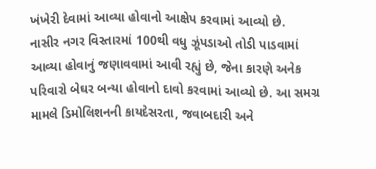ખંખેરી દેવામાં આવ્યા હોવાનો આક્ષેપ કરવામાં આવ્યો છે.
નાસીર નગર વિસ્તારમાં 100થી વધુ ઝૂંપડાઓ તોડી પાડવામાં આવ્યા હોવાનું જણાવવામાં આવી રહ્યું છે, જેના કારણે અનેક પરિવારો બેઘર બન્યા હોવાનો દાવો કરવામાં આવ્યો છે. આ સમગ્ર મામલે ડિમોલિશનની કાયદેસરતા, જવાબદારી અને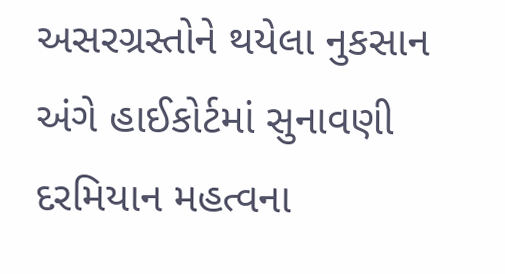અસરગ્રસ્તોને થયેલા નુકસાન અંગે હાઈકોર્ટમાં સુનાવણી દરમિયાન મહત્વના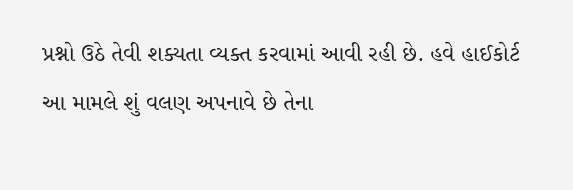પ્રશ્નો ઉઠે તેવી શક્યતા વ્યક્ત કરવામાં આવી રહી છે. હવે હાઈકોર્ટ આ મામલે શું વલણ અપનાવે છે તેના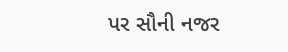પર સૌની નજર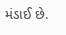મંડાઈ છે.